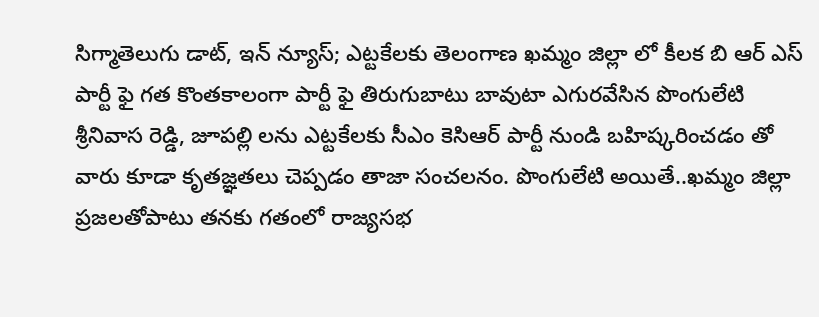సిగ్మాతెలుగు డాట్, ఇన్ న్యూస్; ఎట్టకేలకు తెలంగాణ ఖమ్మం జిల్లా లో కీలక బి ఆర్ ఎస్ పార్టీ ఫై గత కొంతకాలంగా పార్టీ ఫై తిరుగుబాటు బావుటా ఎగురవేసిన పొంగులేటి శ్రీనివాస రెడ్డి, జూపల్లి లను ఎట్టకేలకు సీఎం కెసిఆర్ పార్టీ నుండి బహిష్కరించడం తో వారు కూడా కృతజ్ఞతలు చెప్పడం తాజా సంచలనం. పొంగులేటి అయితే..ఖమ్మం జిల్లా ప్రజలతోపాటు తనకు గతంలో రాజ్యసభ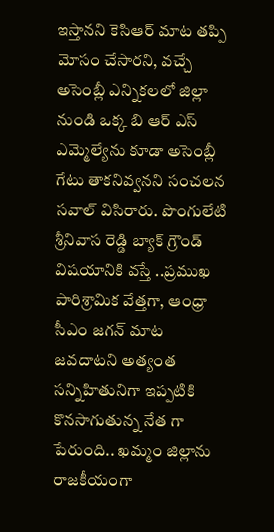ఇస్తానని కెసిఆర్ మాట తప్పి మోసం చేసారని, వచ్చే అసెంబ్లీ ఎన్నికలలో జిల్లా నుండి ఒక్క బి ఆర్ ఎస్ ఎమ్మెల్యేను కూడా అసెంబ్లీ గేటు తాకనివ్వనని సంచలన సవాల్ విసిరారు. పొంగులేటి శ్రీనివాస రెడ్డి బ్యాక్ గ్రౌండ్ విషయానికి వస్తే ..ప్రముఖ పారిశ్రామిక వేత్తగా, ఆంధ్రా సీఎం జగన్ మాట జవదాటని అత్యంత సన్నిహితునిగా ఇప్పటికి కొనసాగుతున్న నేత గా పేరుంది.. ఖమ్మం జిల్లాను రాజకీయంగా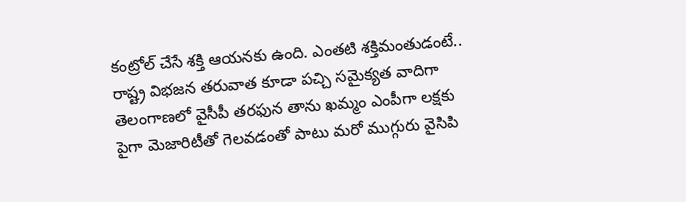కంట్రోల్ చేసే శక్తి ఆయనకు ఉంది. ఎంతటి శక్తిమంతుడంటే.. రాష్ట్ర విభజన తరువాత కూడా పచ్చి సమైక్యత వాదిగా తెలంగాణలో వైసీపీ తరఫున తాను ఖమ్మం ఎంపీగా లక్షకు పైగా మెజారిటీతో గెలవడంతో పాటు మరో ముగ్గురు వైసిపి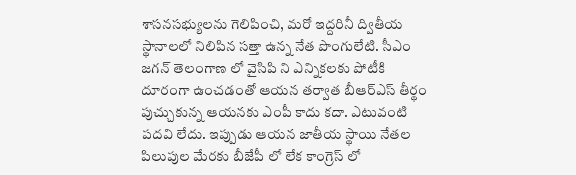శాసనసభ్యులను గెలిపించి, మరో ఇద్దరినీ ద్వితీయ స్థానాలలో నిలిపిన సత్తా ఉన్న నేత పొంగులేటి. సీఎం జగన్ తెలంగాణ లో వైసిపి ని ఎన్నికలకు పోటీకి దూరంగా ఉంచడంతో ఆయన తర్వాత బీఆర్ఎస్ తీర్థం పుచ్చుకున్న ఆయనకు ఎంపీ కాదు కదా. ఎటువంటి పదవి లేదు. ఇప్పుడు ఆయన జాతీయ స్థాయి నేతల పిలుపుల మేరకు బీజేపీ లో లేక కాంగ్రెస్ లో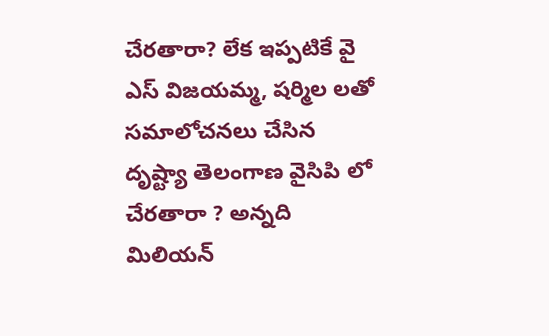చేరతారా? లేక ఇప్పటికే వై ఎస్ విజయమ్మ, షర్మిల లతో సమాలోచనలు చేసిన దృష్ట్యా తెలంగాణ వైసిపి లో చేరతారా ? అన్నది మిలియన్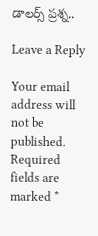డాలర్స్ ప్రశ్న..

Leave a Reply

Your email address will not be published. Required fields are marked *